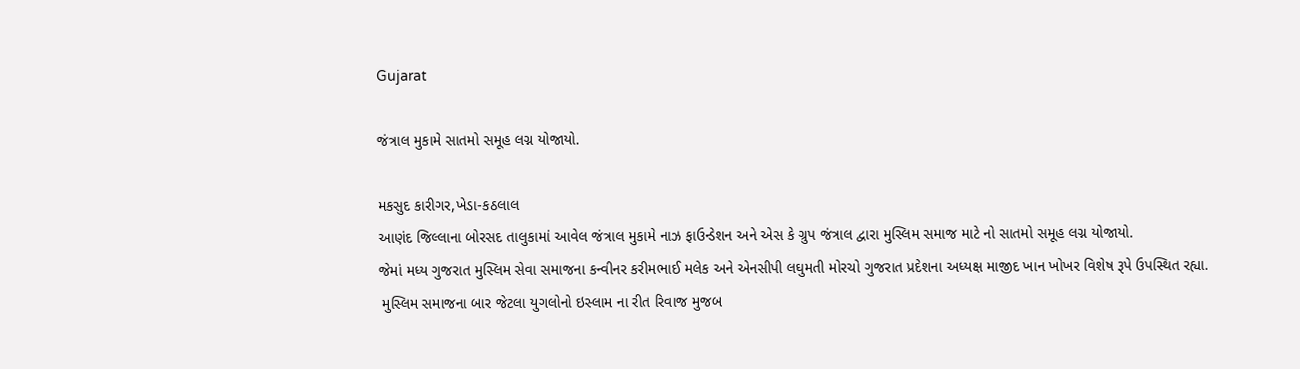Gujarat

જંત્રાલ મુકામે સાતમો સમૂહ લગ્ન યોજાયો.

મકસુદ કારીગર,ખેડા-કઠલાલ
આણંદ જિલ્લાના બોરસદ તાલુકામાં આવેલ જંત્રાલ મુકામે નાઝ ફાઉન્ડેશન અને એસ કે ગ્રુપ જંત્રાલ દ્વારા મુસ્લિમ સમાજ માટે નો સાતમો સમૂહ લગ્ન યોજાયો.
જેમાં મધ્ય ગુજરાત મુસ્લિમ સેવા સમાજના કન્વીનર કરીમભાઈ મલેક અને એનસીપી લઘુમતી મોરચો ગુજરાત પ્રદેશના અધ્યક્ષ માજીદ ખાન ખોખર વિશેષ રૂપે ઉપસ્થિત રહ્યા.
 મુસ્લિમ સમાજના બાર જેટલા યુગલોનો ઇસ્લામ ના રીત રિવાજ મુજબ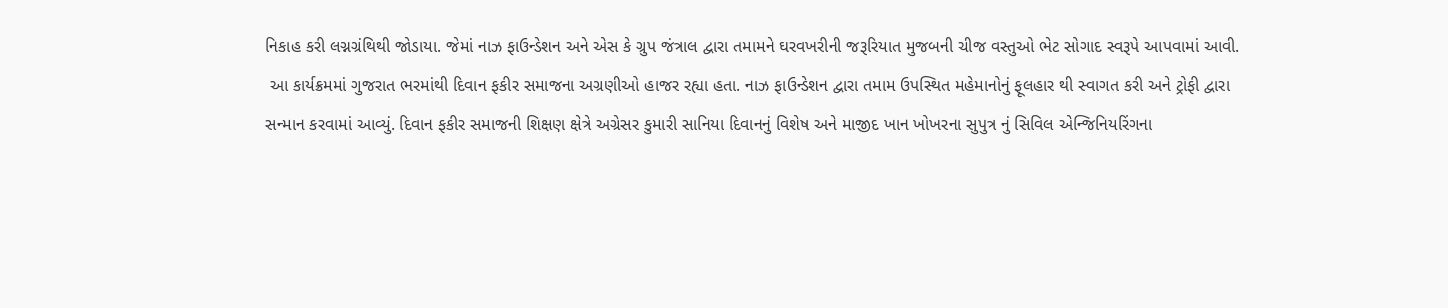નિકાહ કરી લગ્નગ્રંથિથી જોડાયા. જેમાં નાઝ ફાઉન્ડેશન અને એસ કે ગ્રુપ જંત્રાલ દ્વારા તમામને ઘરવખરીની જરૂરિયાત મુજબની ચીજ વસ્તુઓ ભેટ સોગાદ સ્વરૂપે આપવામાં આવી.
 આ કાર્યક્રમમાં ગુજરાત ભરમાંથી દિવાન ફકીર સમાજના અગ્રણીઓ હાજર રહ્યા હતા. નાઝ ફાઉન્ડેશન દ્વારા તમામ ઉપસ્થિત મહેમાનોનું ફૂલહાર થી સ્વાગત કરી અને ટ્રોફી દ્વારા સન્માન કરવામાં આવ્યું. દિવાન ફકીર સમાજની શિક્ષણ ક્ષેત્રે અગ્રેસર કુમારી સાનિયા દિવાનનું વિશેષ અને માજીદ ખાન ખોખરના સુપુત્ર નું સિવિલ એન્જિનિયરિંગના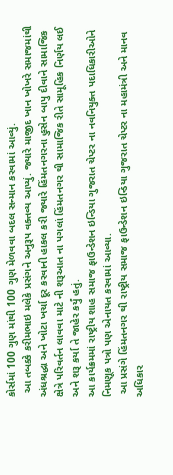કોર્સમાં 100 ગુણ માંથી 100 ગુણ મેળવવા બદલ સન્માન કરવામાં આવ્યું.
 આ તબક્કે કરીમભાઇ મલેકે પ્રસંગને અનુરૂપ વક્તવ્ય આપ્યું. જ્યારે માજીદ ખાન ખોખરે સમાજમાંથી અંધશ્રદ્ધા અને ખોટા ખર્ચા દૂર કરવાની હાકલ કરી જ્યારે હિંમતનગરના હુસેન બાપુ દીવાને સામાજિક ક્ષેત્રે પરિવર્તન લાવવા માટે ની શરૂઆત ના પગલાં હિંમતનગર થી સામાજિક રીતે સામૂહિક નિર્ણય લઈ અને શરૂ કર્યા તે જાહેર કર્યું હતું.
આ કાર્યક્રમમાં રાષ્ટ્રીય શાહ સમાજ ફાઉન્ડેશન ઇન્ડિયા ગુજરાત ચેપ્ટર ના નવનિયુક્ત પદાધિકારીઓને નિમણૂક પત્રો પણ એનાયત કરવામાં આવ્યા.
 આ પ્રસંગે હિંમતનગર થી રાષ્ટ્રીય સમાજ ફાઉન્ડેશન ઇન્ડિયા ગુજરાત ચેપ્ટર ના મહામંત્રી અને માનવ અધિકાર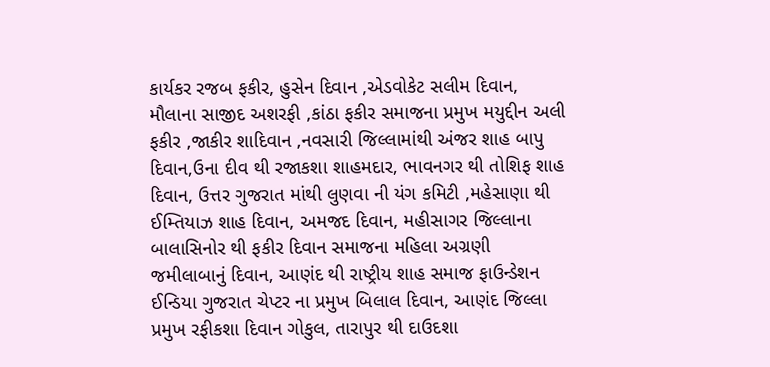કાર્યકર રજબ ફકીર, હુસેન દિવાન ,એડવોકેટ સલીમ દિવાન, મૌલાના સાજીદ અશરફી ,કાંઠા ફકીર સમાજના પ્રમુખ મયુદ્દીન અલી ફકીર ,જાકીર શાદિવાન ,નવસારી જિલ્લામાંથી અંજર શાહ બાપુ દિવાન,ઉના દીવ થી રજાકશા શાહમદાર, ભાવનગર થી તોશિફ શાહ દિવાન, ઉત્તર ગુજરાત માંથી લુણવા ની યંગ કમિટી ,મહેસાણા થી ઈમ્તિયાઝ શાહ દિવાન, અમજદ દિવાન, મહીસાગર જિલ્લાના બાલાસિનોર થી ફકીર દિવાન સમાજના મહિલા અગ્રણી  જમીલાબાનું દિવાન, આણંદ થી રાષ્ટ્રીય શાહ સમાજ ફાઉન્ડેશન ઈન્ડિયા ગુજરાત ચેપ્ટર ના પ્રમુખ બિલાલ દિવાન, આણંદ જિલ્લા પ્રમુખ રફીકશા દિવાન ગોકુલ, તારાપુર થી દાઉદશા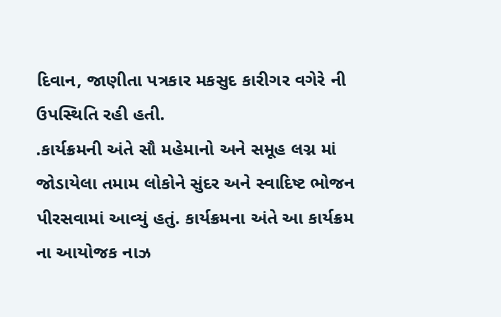દિવાન, જાણીતા પત્રકાર મકસુદ કારીગર વગેરે ની ઉપસ્થિતિ રહી હતી.
.કાર્યક્રમની અંતે સૌ મહેમાનો અને સમૂહ લગ્ન માં જોડાયેલા તમામ લોકોને સુંદર અને સ્વાદિષ્ટ ભોજન પીરસવામાં આવ્યું હતું. કાર્યક્રમના અંતે આ કાર્યક્રમ ના આયોજક નાઝ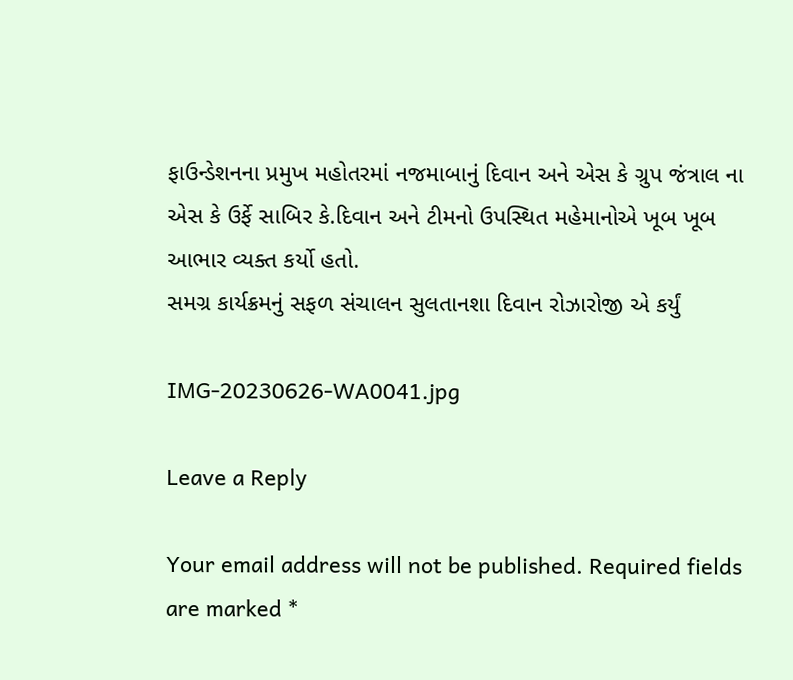ફાઉન્ડેશનના પ્રમુખ મહોતરમાં નજમાબાનું દિવાન અને એસ કે ગ્રુપ જંત્રાલ ના એસ કે ઉર્ફે સાબિર કે.દિવાન અને ટીમનો ઉપસ્થિત મહેમાનોએ ખૂબ ખૂબ આભાર વ્યક્ત કર્યો હતો.
સમગ્ર કાર્યક્રમનું સફળ સંચાલન સુલતાનશા દિવાન રોઝારોજી એ કર્યું

IMG-20230626-WA0041.jpg

Leave a Reply

Your email address will not be published. Required fields are marked *